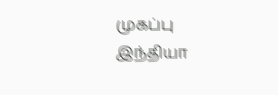முகப்பு
இந்தியா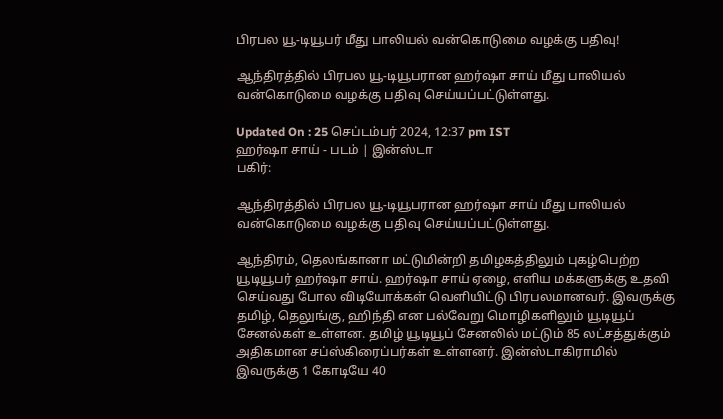பிரபல யூ-டியூபர் மீது பாலியல் வன்கொடுமை வழக்கு பதிவு!

ஆந்திரத்தில் பிரபல யூ-டியூபரான ஹர்ஷா சாய் மீது பாலியல் வன்கொடுமை வழக்கு பதிவு செய்யப்பட்டுள்ளது.

Updated On : 25 செப்டம்பர் 2024, 12:37 pm IST
ஹர்ஷா சாய் - படம் | இன்ஸ்டா
பகிர்:

ஆந்திரத்தில் பிரபல யூ-டியூபரான ஹர்ஷா சாய் மீது பாலியல் வன்கொடுமை வழக்கு பதிவு செய்யப்பட்டுள்ளது.

ஆந்திரம், தெலங்கானா மட்டுமின்றி தமிழகத்திலும் புகழ்பெற்ற யூடியூபர் ஹர்ஷா சாய். ஹர்ஷா சாய் ஏழை, எளிய மக்களுக்கு உதவி செய்வது போல விடியோக்கள் வெளியிட்டு பிரபலமானவர். இவருக்கு தமிழ், தெலுங்கு, ஹிந்தி என பல்வேறு மொழிகளிலும் யூடியூப் சேனல்கள் உள்ளன. தமிழ் யூடியூப் சேனலில் மட்டும் 85 லட்சத்துக்கும் அதிகமான சப்ஸ்கிரைப்பர்கள் உள்ளனர். இன்ஸ்டாகிராமில் இவருக்கு 1 கோடியே 40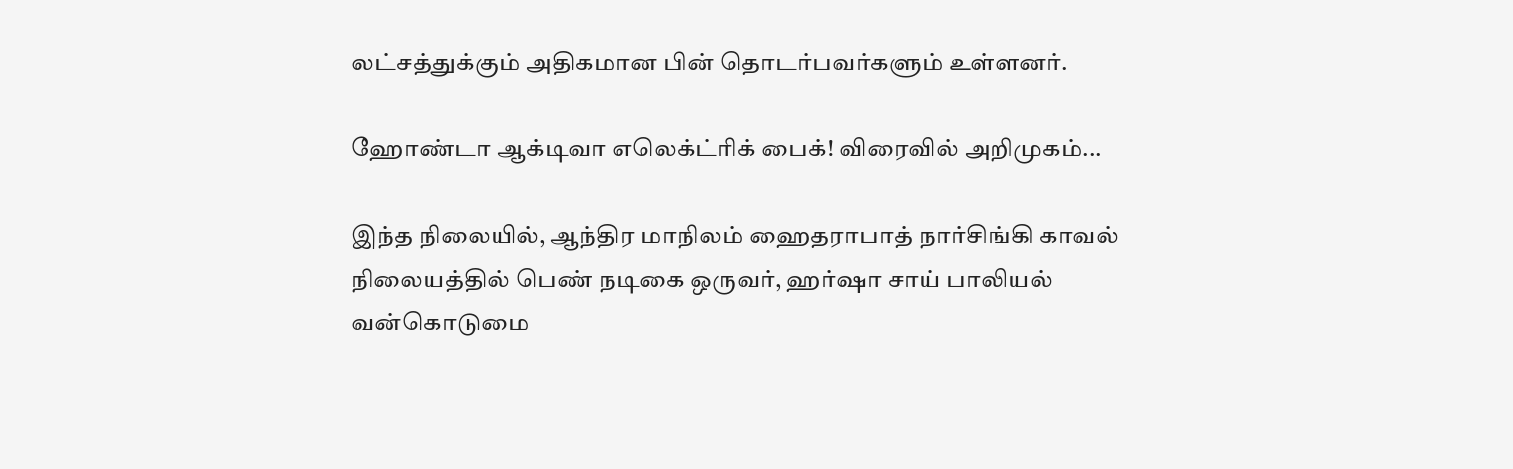லட்சத்துக்கும் அதிகமான பின் தொடர்பவர்களும் உள்ளனர்.

ஹோண்டா ஆக்டிவா எலெக்ட்ரிக் பைக்! விரைவில் அறிமுகம்...

இந்த நிலையில், ஆந்திர மாநிலம் ஹைதராபாத் நார்சிங்கி காவல் நிலையத்தில் பெண் நடிகை ஒருவர், ஹர்ஷா சாய் பாலியல் வன்கொடுமை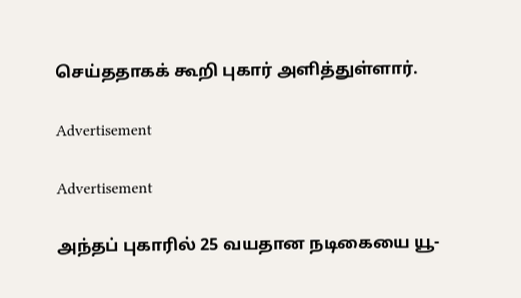செய்ததாகக் கூறி புகார் அளித்துள்ளார்.

Advertisement

Advertisement

அந்தப் புகாரில் 25 வயதான நடிகையை யூ-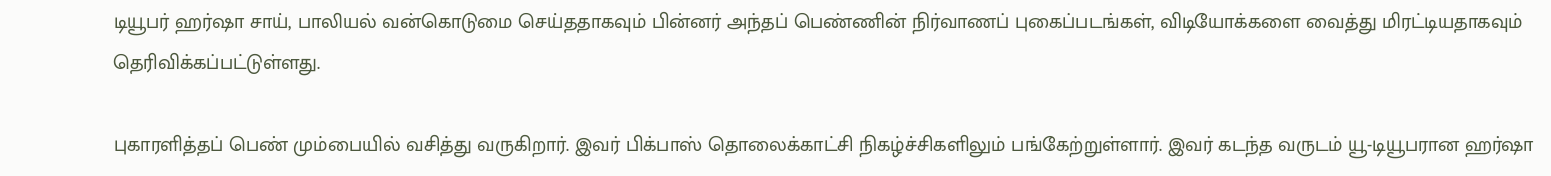டியூபர் ஹர்ஷா சாய், பாலியல் வன்கொடுமை செய்ததாகவும் பின்னர் அந்தப் பெண்ணின் நிர்வாணப் புகைப்படங்கள், விடியோக்களை வைத்து மிரட்டியதாகவும் தெரிவிக்கப்பட்டுள்ளது.

புகாரளித்தப் பெண் மும்பையில் வசித்து வருகிறார். இவர் பிக்பாஸ் தொலைக்காட்சி நிகழ்ச்சிகளிலும் பங்கேற்றுள்ளார். இவர் கடந்த வருடம் யூ-டியூபரான ஹர்ஷா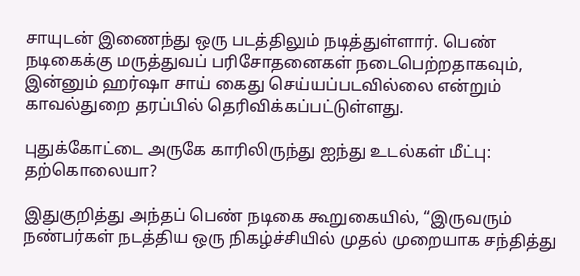சாயுடன் இணைந்து ஒரு படத்திலும் நடித்துள்ளார். பெண் நடிகைக்கு மருத்துவப் பரிசோதனைகள் நடைபெற்றதாகவும், இன்னும் ஹர்ஷா சாய் கைது செய்யப்படவில்லை என்றும் காவல்துறை தரப்பில் தெரிவிக்கப்பட்டுள்ளது.

புதுக்கோட்டை அருகே காரிலிருந்து ஐந்து உடல்கள் மீட்பு: தற்கொலையா?

இதுகுறித்து அந்தப் பெண் நடிகை கூறுகையில், “இருவரும் நண்பர்கள் நடத்திய ஒரு நிகழ்ச்சியில் முதல் முறையாக சந்தித்து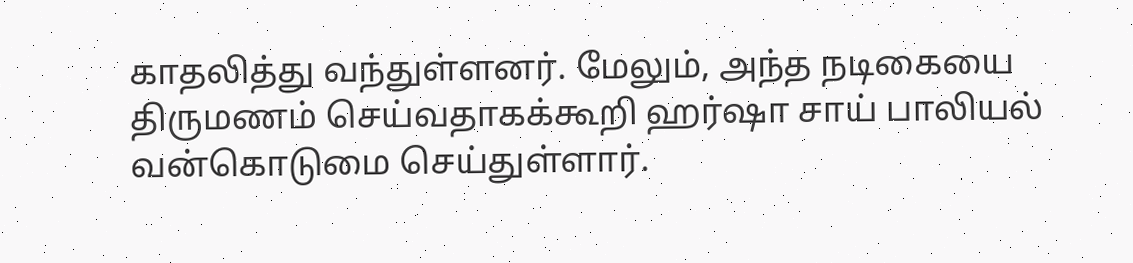காதலித்து வந்துள்ளனர். மேலும், அந்த நடிகையை திருமணம் செய்வதாகக்கூறி ஹர்ஷா சாய் பாலியல் வன்கொடுமை செய்துள்ளார்.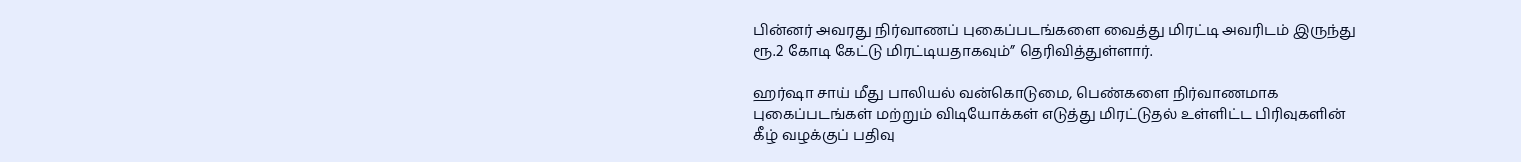பின்னர் அவரது நிர்வாணப் புகைப்படங்களை வைத்து மிரட்டி அவரிடம் இருந்து ரூ.2 கோடி கேட்டு மிரட்டியதாகவும்” தெரிவித்துள்ளார்.

ஹர்ஷா சாய் மீது பாலியல் வன்கொடுமை, பெண்களை நிர்வாணமாக புகைப்படங்கள் மற்றும் விடியோக்கள் எடுத்து மிரட்டுதல் உள்ளிட்ட பிரிவுகளின் கீழ் வழக்குப் பதிவு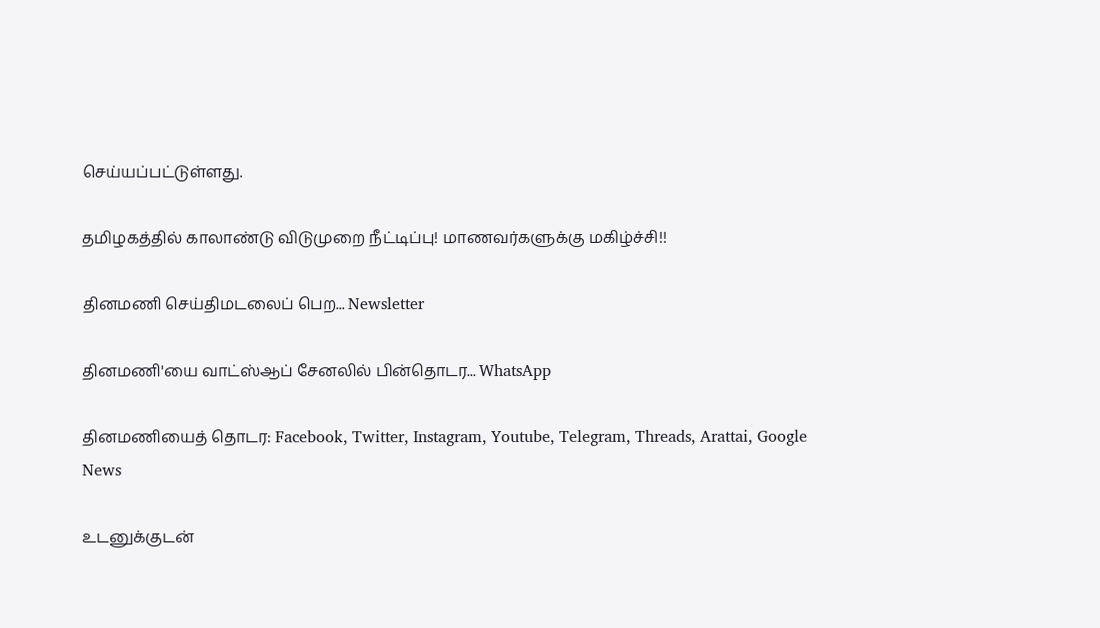செய்யப்பட்டுள்ளது.

தமிழகத்தில் காலாண்டு விடுமுறை நீட்டிப்பு! மாணவர்களுக்கு மகிழ்ச்சி!!

தினமணி செய்திமடலைப் பெற... Newsletter

தினமணி'யை வாட்ஸ்ஆப் சேனலில் பின்தொடர... WhatsApp

தினமணியைத் தொடர: Facebook, Twitter, Instagram, Youtube, Telegram, Threads, Arattai, Google News

உடனுக்குடன்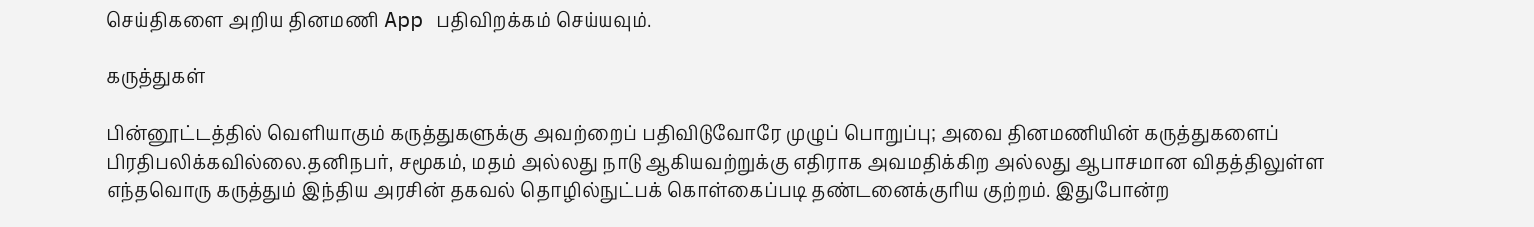செய்திகளை அறிய தினமணி App பதிவிறக்கம் செய்யவும்.

கருத்துகள்

பின்னூட்டத்தில் வெளியாகும் கருத்துகளுக்கு அவற்றைப் பதிவிடுவோரே முழுப் பொறுப்பு; அவை தினமணியின் கருத்துகளைப் பிரதிபலிக்கவில்லை.தனிநபர், சமூகம், மதம் அல்லது நாடு ஆகியவற்றுக்கு எதிராக அவமதிக்கிற அல்லது ஆபாசமான விதத்திலுள்ள எந்தவொரு கருத்தும் இந்திய அரசின் தகவல் தொழில்நுட்பக் கொள்கைப்படி தண்டனைக்குரிய குற்றம். இதுபோன்ற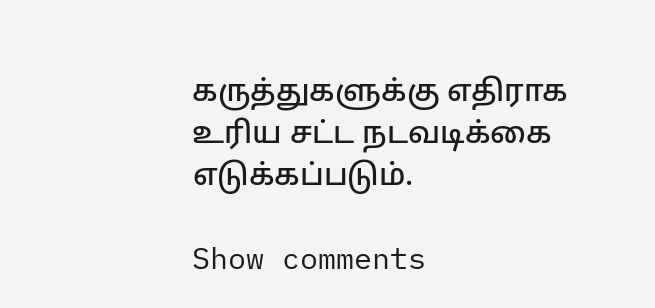கருத்துகளுக்கு எதிராக உரிய சட்ட நடவடிக்கை எடுக்கப்படும்.

Show comments